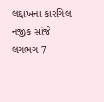લદ્દાખના કારગિલ નજીક સાંજે લગભગ 7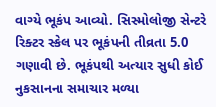વાગ્યે ભૂકંપ આવ્યો. સિસ્મોલોજી સેન્ટરે રિક્ટર સ્કેલ પર ભૂકંપની તીવ્રતા 5.0 ગણાવી છે. ભૂકંપથી અત્યાર સુધી કોઈ નુકસાનના સમાચાર મળ્યા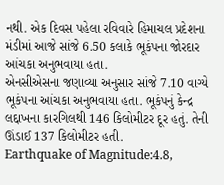નથી. એક દિવસ પહેલા રવિવારે હિમાચલ પ્રદેશના મંડીમાં આજે સાંજે 6.50 કલાકે ભૂકંપના જોરદાર આંચકા અનુભવાયા હતા.
એનસીએસના જણાવ્યા અનુસાર સાંજે 7.10 વાગ્યે ભૂકંપના આંચકા અનુભવાયા હતા. ભૂકંપનું કેન્દ્ર લદ્દાખના કારગિલથી 146 કિલોમીટર દૂર હતું. તેની ઊંડાઈ 137 કિલોમીટર હતી.
Earthquake of Magnitude:4.8,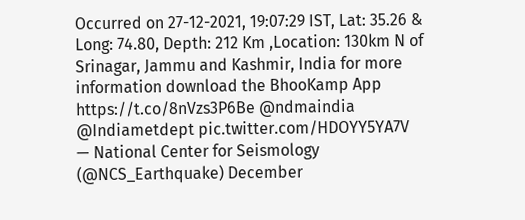Occurred on 27-12-2021, 19:07:29 IST, Lat: 35.26 & Long: 74.80, Depth: 212 Km ,Location: 130km N of Srinagar, Jammu and Kashmir, India for more information download the BhooKamp App https://t.co/8nVzs3P6Be @ndmaindia @Indiametdept pic.twitter.com/HDOYY5YA7V
— National Center for Seismology (@NCS_Earthquake) December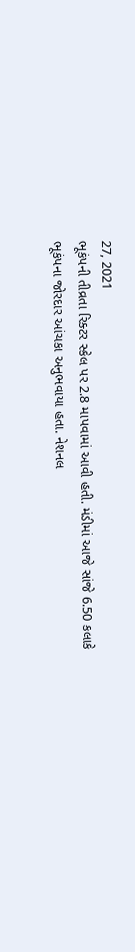27, 2021
ભૂકંપની તીવ્રતા રિક્ટર સ્કેલ પર 2.8 માપવામાં આવી હતી. મંડીમાં આજે સાંજે 6.50 કલાકે ભૂકંપના જોરદાર આંચકા અનુભવાયા હતા. નેશનલ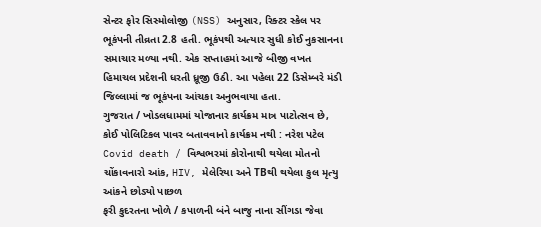સેન્ટર ફોર સિસ્મોલોજી (NSS) અનુસાર, રિક્ટર સ્કેલ પર ભૂકંપની તીવ્રતા 2.8 હતી. ભૂકંપથી અત્યાર સુધી કોઈ નુકસાનના સમાચાર મળ્યા નથી. એક સપ્તાહમાં આજે બીજી વખત હિમાચલ પ્રદેશની ધરતી ધ્રૂજી ઉઠી. આ પહેલા 22 ડિસેમ્બરે મંડી જિલ્લામાં જ ભૂકંપના આંચકા અનુભવાયા હતા.
ગુજરાત / ખોડલધામમાં યોજાનાર કાર્યક્રમ માત્ર પાટોત્સવ છે, કોઈ પોલિટિકલ પાવર બતાવવાનો કાર્યક્રમ નથી : નરેશ પટેલ
Covid death / વિશ્વભરમાં કોરોનાથી થયેલા મોતનો ચોંકાવનારો આંક, HIV, મેલેરિયા અને TBથી થયેલા કુલ મૃત્યુ આંકને છોડ્યો પાછળ
ફરી કુદરતના ખોળે / કપાળની બંને બાજુ નાના સીંગડા જેવા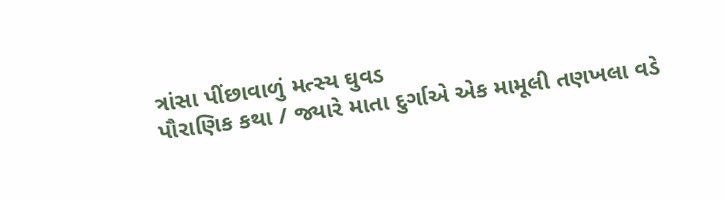ત્રાંસા પીંછાવાળું મત્સ્ય ઘુવડ
પૌરાણિક કથા / જ્યારે માતા દુર્ગાએ એક મામૂલી તણખલા વડે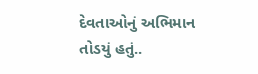દેવતાઓનું અભિમાન તોડયું હતું..